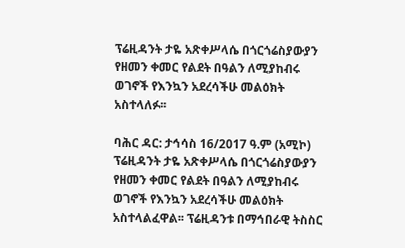ፕሬዚዳንት ታዬ አጽቀሥላሴ በጎርጎሬስያውያን የዘመን ቀመር የልደት በዓልን ለሚያከብሩ ወገኖች የእንኳን አደረሳችሁ መልዕክት አስተላለፉ፡፡

ባሕር ዳር: ታኅሳስ 16/2017 ዓ.ም (አሚኮ) ፕሬዚዳንት ታዬ አጽቀሥላሴ በጎርጎሬስያውያን የዘመን ቀመር የልደት በዓልን ለሚያከብሩ ወገኖች የእንኳን አደረሳችሁ መልዕክት አስተላልፈዋል፡፡ ፕሬዚዳንቱ በማኅበራዊ ትስስር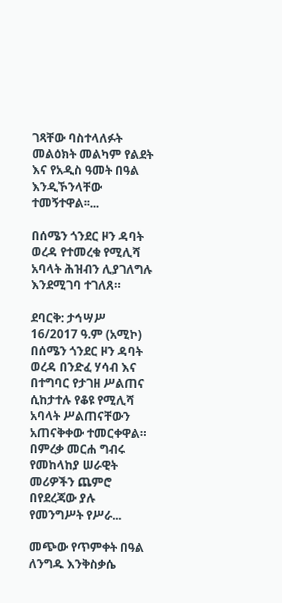ገጻቸው ባስተላለፉት መልዕክት መልካም የልደት እና የአዲስ ዓመት በዓል እንዲኾንላቸው ተመኝተዋል፡፡...

በሰሜን ጎንደር ዞን ዳባት ወረዳ የተመረቁ የሚሊሻ አባላት ሕዝብን ሊያገለግሉ እንደሚገባ ተገለጸ።

ደባርቅ: ታኅሣሥ 16/2017 ዓ.ም (አሚኮ) በሰሜን ጎንደር ዞን ዳባት ወረዳ በንድፈ ሃሳብ እና በተግባር የታገዘ ሥልጠና ሲከታተሉ የቆዩ የሚሊሻ አባላት ሥልጠናቸውን አጠናቅቀው ተመርቀዋል። በምረቃ መርሐ ግብሩ የመከላከያ ሠራዊት መሪዎችን ጨምሮ በየደረጃው ያሉ የመንግሥት የሥራ...

መጭው የጥምቀት በዓል ለንግዱ እንቅስቃሴ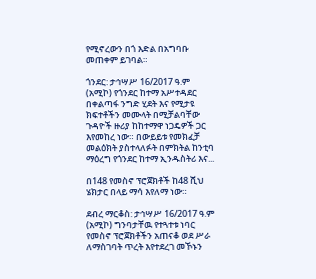የሚኖረውን በጎ እድል በአግባቡ መጠቀም ይገባል።

ጎንደር: ታኅሣሥ 16/2017 ዓ.ም (አሚኮ) የጎንደር ከተማ አሥተዳደር በቀልጣፋ ንግድ ሂደት እና የሚታዩ ክፍተቶችን መሙላት በሚቻልባቸው ጉዳዮች ዙሪያ ከከተማዋ ነጋዴዎች ጋር እየመከረ ነው። በውይይቱ የመክፈቻ መልዕክት ያስተላለፉት በምክትል ከንቲባ ማዕረግ የጎንደር ከተማ ኢንዱስትሪ እና...

በ148 የመስኖ ፕሮጀክቶች ከ48 ሺህ ሄክታር በላይ ማሳ እየለማ ነው።

ደብረ ማርቆስ: ታኅሣሥ 16/2017 ዓ.ም (አሚኮ) ግንባታቸዉ የተጓተቱ ነባር የመስኖ ፕሮጀክቶችን አጠናቆ ወደ ሥራ ለማስገባት ጥረት እየተደረገ መኾኑን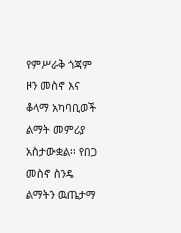የምሥራቅ ጎጃም ዞን መስኖ እና ቆላማ አካባቢወች ልማት መምሪያ አስታውቋል፡፡ የበጋ መስኖ ስንዴ ልማትን ዉጤታማ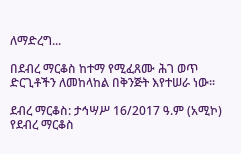ለማድረግ...

በደብረ ማርቆስ ከተማ የሚፈጸሙ ሕገ ወጥ ድርጊቶችን ለመከላከል በቅንጅት እየተሠራ ነው፡፡

ደብረ ማርቆስ: ታኅሣሥ 16/2017 ዓ.ም (አሚኮ) የደብረ ማርቆስ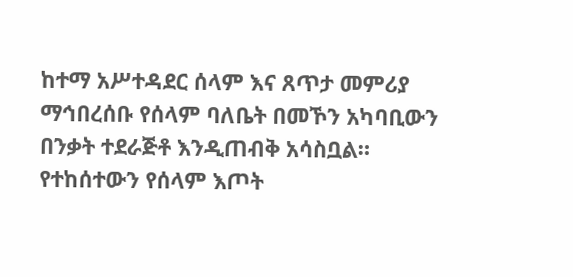ከተማ አሥተዳደር ሰላም እና ጸጥታ መምሪያ ማኅበረሰቡ የሰላም ባለቤት በመኾን አካባቢውን በንቃት ተደራጅቶ እንዲጠብቅ አሳስቧል። የተከሰተውን የሰላም እጦት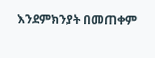እንደምክንያት በመጠቀም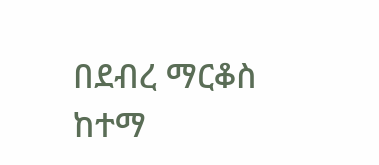በደብረ ማርቆስ ከተማ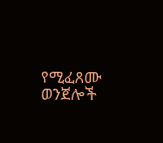የሚፈጸሙ ወንጀሎች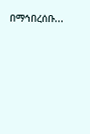በማኅበረሰቡ...